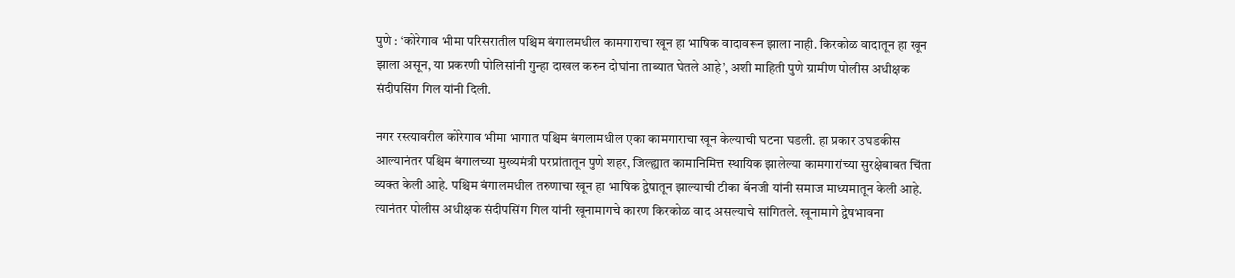पुणे : ‘कोरेगाव भीमा परिसरातील पश्चिम बंगालमधील कामगाराचा खून हा भाषिक वादावरून झाला नाही. किरकोळ वादातून हा खून झाला असून, या प्रकरणी पोलिसांनी गुन्हा दाखल करुन दोघांना ताब्यात घेतले आहे’, अशी माहिती पुणे ग्रामीण पोलीस अधीक्षक संदीपसिंग गिल यांनी दिली.

नगर रस्त्यावरील कोरेगाव भीमा भागात पश्चिम बंगलामधील एका कामगाराचा खून केल्याची घटना घडली. हा प्रकार उघडकीस आल्यानंतर पश्चिम बंगालच्या मुख्यमंत्री परप्रांतातून पुणे शहर, जिल्ह्यात कामानिमित्त स्थायिक झालेल्या कामगारांच्या सुरक्षेबाबत चिंता व्यक्त केली आहे. पश्चिम बंगालमधील तरुणाचा खून हा भाषिक द्वेषातून झाल्याची टीका बॅनजी यांनी समाज माध्यमातून केली आहे. त्यानंतर पोलीस अधीक्षक संदीपसिंग गिल यांनी खूनामागचे कारण किरकोळ वाद असल्याचे सांगितले. खूनामागे द्वेषभावना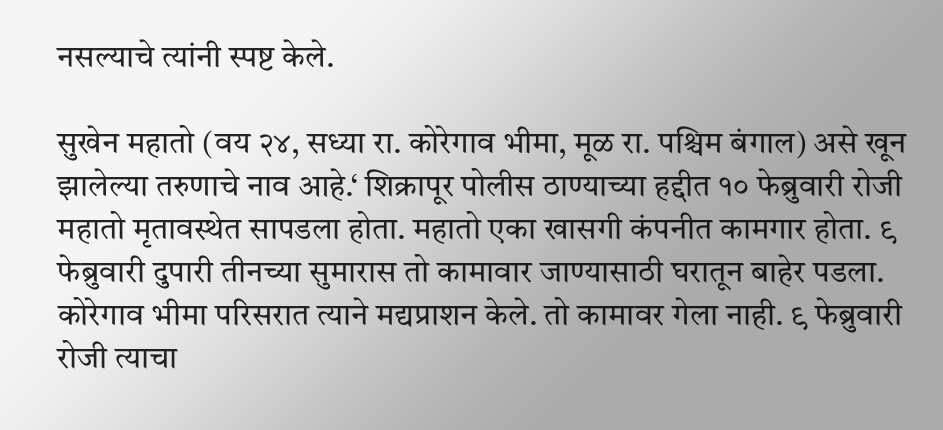नसल्याचे त्यांनी स्पष्ट केले.

सुखेन महातो (वय २४, सध्या रा. कोरेगाव भीमा, मूळ रा. पश्चिम बंगाल) असे खून झालेल्या तरुणाचे नाव आहे.‘ शिक्रापूर पोलीस ठाण्याच्या हद्दीत १० फेब्रुवारी रोजी महातो मृतावस्थेत सापडला होता. महातो एका खासगी कंपनीत कामगार होता. ९ फेब्रुवारी दुपारी तीनच्या सुमारास तो कामावार जाण्यासाठी घरातून बाहेर पडला. कोरेगाव भीमा परिसरात त्याने मद्यप्राशन केले. तो कामावर गेला नाही. ९ फेब्रुवारी रोजी त्याचा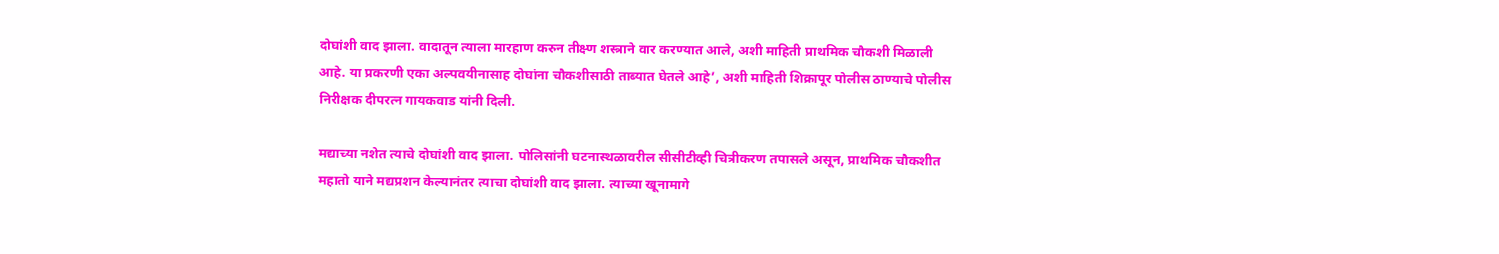दोघांशी वाद झाला. वादातून त्याला मारहाण करुन तीक्ष्ण शस्त्राने वार करण्यात आले, अशी माहिती प्राथमिक चौकशी मिळाली आहे. या प्रकरणी एका अल्पवयीनासाह दोघांना चौकशीसाठी ताब्यात घेतले आहे’, अशी माहिती शिक्रापूर पोलीस ठाण्याचे पोलीस निरीक्षक दीपरत्न गायकवाड यांनी दिली.

मद्याच्या नशेत त्याचे दोघांशी वाद झाला. पोलिसांनी घटनास्थळावरील सीसीटीव्ही चित्रीकरण तपासले असून, प्राथमिक चौकशीत महातो याने मद्यप्रशन केल्यानंतर त्याचा दोघांशी वाद झाला. त्याच्या खूनामागे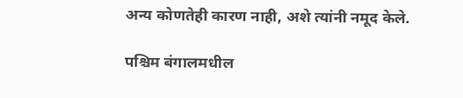अन्य कोणतेही कारण नाही, अशे त्यांनी नमूद केले.

पश्चिम बंगालमधील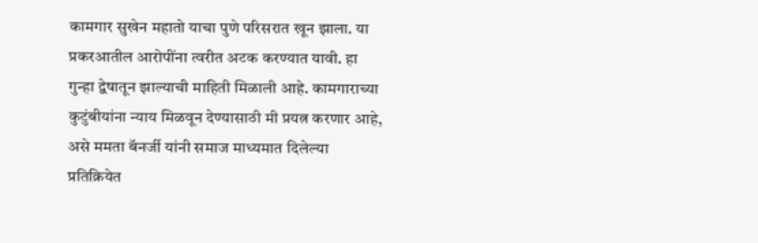कामगार सुखेन महातो याचा पुणे परिसरात खून झाला. या प्रकरआतील आरोपींना त्वरीत अटक करण्यात यावी. हा गुन्हा द्वेषातून झाल्याची माहिती मिळाली आहे. कामगाराच्या कुटुंबीयांना न्याय मिळवून देण्यासाठी मी प्रयत्न करणार आहे, असे ममता बॅनर्जी यांनी समाज माध्यमात दिलेल्या प्रतिक्रियेत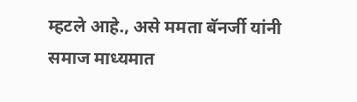म्हटले आहे., असे ममता बॅनर्जी यांनी समाज माध्यमात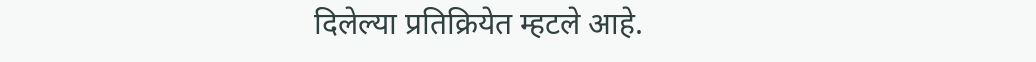दिलेल्या प्रतिक्रियेत म्हटले आहे.